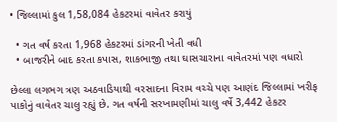• જિલ્લામાં કુલ 1,58,084 હેકટરમાં વાવેતર કરાયું

  • ગત વર્ષ કરતા 1,968 હેકટરમાં ડાંગરની ખેતી વધી
  • બાજરીને બાદ કરતા કપાસ, શાકભાજી તથા ઘાસચારાના વાવેતરમાં પણ વધારો

છેલ્લા લગભગ ત્રણ અઠવાડિયાથી વરસાદના વિરામ વચ્ચે પણ આણંદ જિલ્લામાં ખરીફ પાકોનું વાવેતર ચાલુ રહ્યું છે. ગત વર્ષની સરખામણીમાં ચાલુ વર્ષે 3,442 હેકટર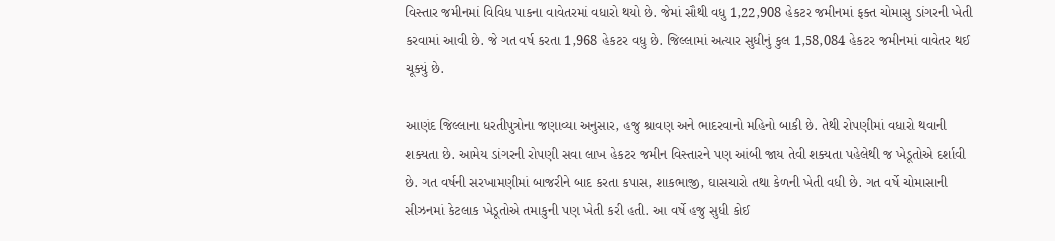વિસ્તાર જમીનમાં વિવિધ પાકના વાવેતરમાં વધારો થયો છે. જેમાં સૌથી વધુ 1,22,908 હેકટર જમીનમાં ફક્ત ચોમાસુ ડાંગરની ખેતી કરવામાં આવી છે. જે ગત વર્ષ કરતા 1,968 હેકટર વધુ છે. જિલ્લામાં અત્યાર સુધીનું કુલ 1,58,084 હેકટર જમીનમાં વાવેતર થઈ ચૂક્યું છે.

આણંદ જિલ્લાના ધરતીપુત્રોના જણાવ્યા અનુસાર, હજુ શ્રાવણ અને ભાદરવાનો મહિનો બાકી છે. તેથી રોપણીમાં વધારો થવાની શક્યતા છે. આમેય ડાંગરની રોપણી સવા લાખ હેકટર જમીન વિસ્તારને પણ આંબી જાય તેવી શક્યતા પહેલેથી જ ખેડૂતોએ દર્શાવી છે. ગત વર્ષની સરખામણીમાં બાજરીને બાદ કરતા કપાસ, શાકભાજી, ઘાસચારો તથા કેળની ખેતી વધી છે. ગત વર્ષે ચોમાસાની સીઝનમાં કેટલાક ખેડૂતોએ તમાકુની પણ ખેતી કરી હતી. આ વર્ષે હજુ સુધી કોઈ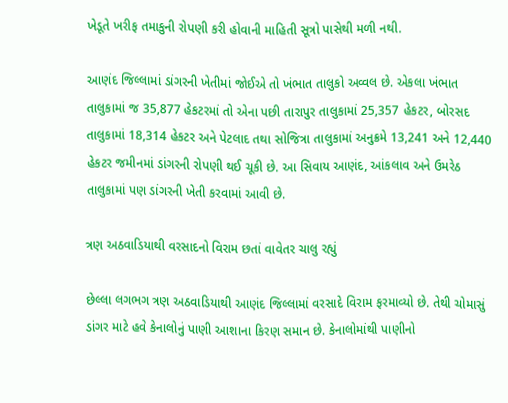ખેડૂતે ખરીફ તમાકુની રોપણી કરી હોવાની માહિતી સૂત્રો પાસેથી મળી નથી.

આણંદ જિલ્લામાં ડાંગરની ખેતીમાં જોઈએ તો ખંભાત તાલુકો અવ્વલ છે. એકલા ખંભાત તાલુકામાં જ 35,877 હેકટરમાં તો એના પછી તારાપુર તાલુકામાં 25,357 હેકટર, બોરસદ તાલુકામાં 18,314 હેકટર અને પેટલાદ તથા સોજિત્રા તાલુકામાં અનુક્રમે 13,241 અને 12,440 હેકટર જમીનમાં ડાંગરની રોપણી થઈ ચૂકી છે. આ સિવાય આણંદ, આંકલાવ અને ઉમરેઠ તાલુકામાં પણ ડાંગરની ખેતી કરવામાં આવી છે.

ત્રણ અઠવાડિયાથી વરસાદનો વિરામ છતાં વાવેતર ચાલુ રહ્યું

છેલ્લા લગભગ ત્રણ અઠવાડિયાથી આણંદ જિલ્લામાં વરસાદે વિરામ ફરમાવ્યો છે. તેથી ચોમાસું ડાંગર માટે હવે કેનાલોનું પાણી આશાના કિરણ સમાન છે. કેનાલોમાંથી પાણીનો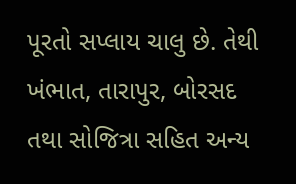પૂરતો સપ્લાય ચાલુ છે. તેથી ખંભાત, તારાપુર, બોરસદ તથા સોજિત્રા સહિત અન્ય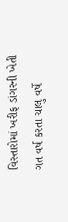વિસ્તારોમાં ખરીફ ડાંગરની ખેતી ગત વર્ષ કરતા ચાલુ વર્ષે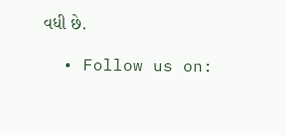વધી છે.

  • Follow us on: